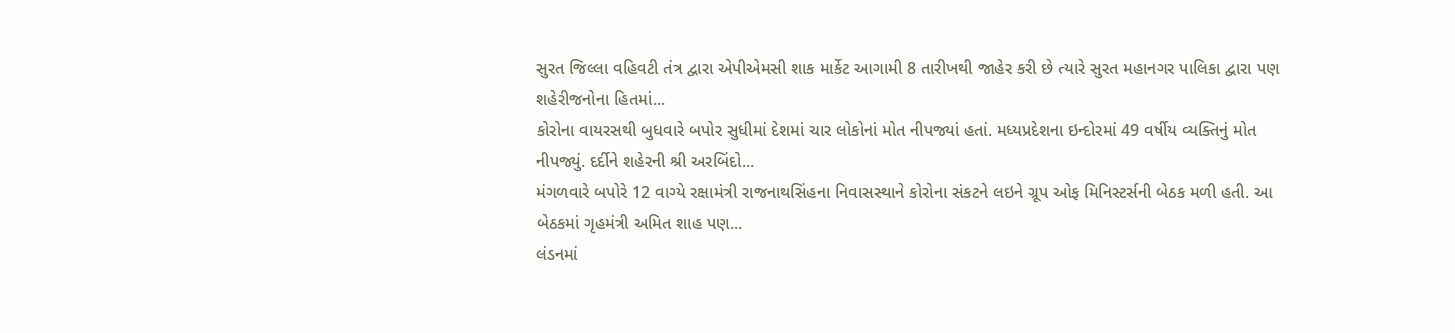સુરત જિલ્લા વહિવટી તંત્ર દ્વારા એપીએમસી શાક માર્કેટ આગામી 8 તારીખથી જાહેર કરી છે ત્યારે સુરત મહાનગર પાલિકા દ્વારા પણ શહેરીજનોના હિતમાં...
કોરોના વાયરસથી બુધવારે બપોર સુધીમાં દેશમાં ચાર લોકોનાં મોત નીપજ્યાં હતાં. મધ્યપ્રદેશના ઇન્દોરમાં 49 વર્ષીય વ્યક્તિનું મોત નીપજ્યું. દર્દીને શહેરની શ્રી અરબિંદો...
મંગળવારે બપોરે 12 વાગ્યે રક્ષામંત્રી રાજનાથસિંહના નિવાસસ્થાને કોરોના સંકટને લઇને ગ્રૂપ ઓફ મિનિસ્ટર્સની બેઠક મળી હતી. આ બેઠકમાં ગૃહમંત્રી અમિત શાહ પણ...
લંડનમાં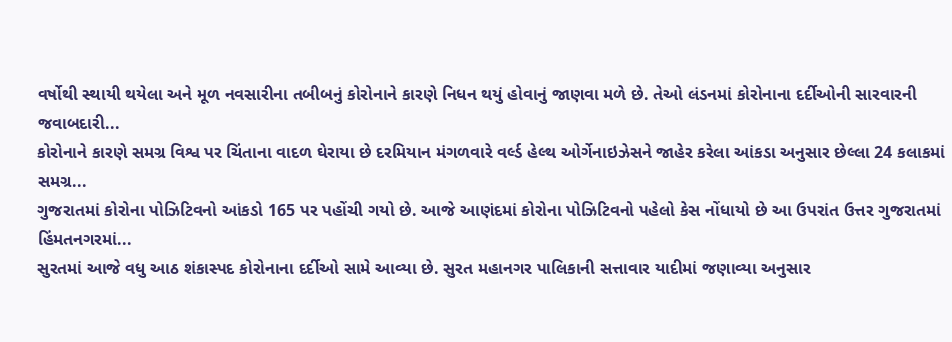વર્ષોથી સ્થાયી થયેલા અને મૂળ નવસારીના તબીબનું કોરોનાને કારણે નિધન થયું હોવાનું જાણવા મળે છે. તેઓ લંડનમાં કોરોનાના દર્દીઓની સારવારની જવાબદારી...
કોરોનાને કારણે સમગ્ર વિશ્વ પર ચિંતાના વાદળ ઘેરાયા છે દરમિયાન મંગળવારે વર્લ્ડ હેલ્થ ઓર્ગેનાઇઝેસને જાહેર કરેલા આંકડા અનુસાર છેલ્લા 24 કલાકમાં સમગ્ર...
ગુજરાતમાં કોરોના પોઝિટિવનો આંકડો 165 પર પહોંચી ગયો છે. આજે આણંદમાં કોરોના પોઝિટિવનો પહેલો કેસ નોંધાયો છે આ ઉપરાંત ઉત્તર ગુજરાતમાં હિંમતનગરમાં...
સુરતમાં આજે વધુ આઠ શંકાસ્પદ કોરોનાના દર્દીઓ સામે આવ્યા છે. સુરત મહાનગર પાલિકાની સત્તાવાર યાદીમાં જણાવ્યા અનુસાર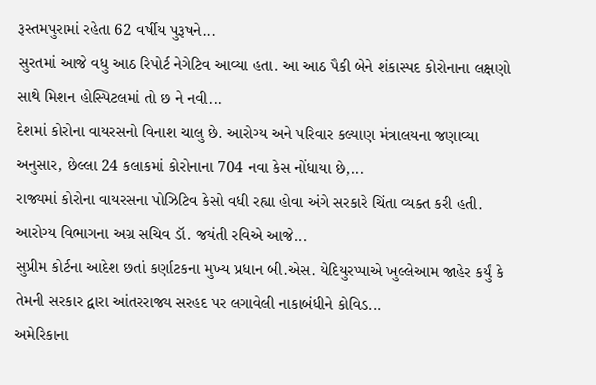રૂસ્તમપુરામાં રહેતા 62 વર્ષીય પુરૂષને...
સુરતમાં આજે વધુ આઠ રિપોર્ટ નેગેટિવ આવ્યા હતા. આ આઠ પૈકી બેને શંકાસ્પદ કોરોનાના લક્ષણો સાથે મિશન હોસ્પિટલમાં તો છ ને નવી...
દેશમાં કોરોના વાયરસનો વિનાશ ચાલુ છે. આરોગ્ય અને પરિવાર કલ્યાણ મંત્રાલયના જણાવ્યા અનુસાર, છેલ્લા 24 કલાકમાં કોરોનાના 704 નવા કેસ નોંધાયા છે,...
રાજ્યમાં કોરોના વાયરસના પોઝિટિવ કેસો વધી રહ્યા હોવા અંગે સરકારે ચિંતા વ્યક્ત કરી હતી. આરોગ્ય વિભાગના અગ્ર સચિવ ડૉ. જયંતી રવિએ આજે...
સુપ્રીમ કોર્ટના આદેશ છતાં કર્ણાટકના મુખ્ય પ્રધાન બી.એસ. યેદિયુરપ્પાએ ખુલ્લેઆમ જાહેર કર્યું કે તેમની સરકાર દ્વારા આંતરરાજ્ય સરહદ પર લગાવેલી નાકાબંધીને કોવિડ...
અમેરિકાના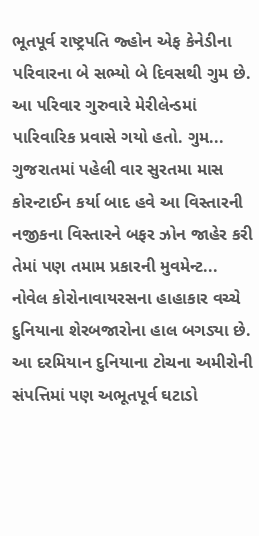ભૂતપૂર્વ રાષ્ટ્રપતિ જ્હોન એફ કેનેડીના પરિવારના બે સભ્યો બે દિવસથી ગુમ છે. આ પરિવાર ગુરુવારે મેરીલેન્ડમાં પારિવારિક પ્રવાસે ગયો હતો. ગુમ...
ગુજરાતમાં પહેલી વાર સુરતમા માસ કોરન્ટાઈન કર્યા બાદ હવે આ વિસ્તારની નજીકના વિસ્તારને બફર ઝોન જાહેર કરી તેમાં પણ તમામ પ્રકારની મુવમેન્ટ...
નોવેલ કોરોનાવાયરસના હાહાકાર વચ્ચે દુનિયાના શેરબજારોના હાલ બગડ્યા છે. આ દરમિયાન દુનિયાના ટોચના અમીરોની સંપત્તિમાં પણ અભૂતપૂર્વ ઘટાડો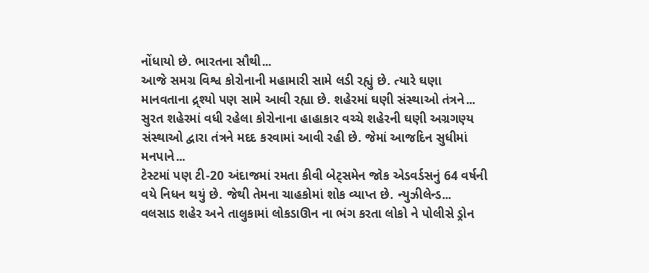નોંધાયો છે. ભારતના સૌથી...
આજે સમગ્ર વિશ્વ કોરોનાની મહામારી સામે લડી રહ્યું છે. ત્યારે ઘણા માનવતાના દ્ર્શ્યો પણ સામે આવી રહ્યા છે. શહેરમાં ઘણી સંસ્થાઓ તંત્રને...
સુરત શહેરમાં વધી રહેલા કોરોનાના હાહાકાર વચ્ચે શહેરની ઘણી અગ્રગણ્ય સંસ્થાઓ દ્વારા તંત્રને મદદ કરવામાં આવી રહી છે. જેમાં આજદિન સુધીમાં મનપાને...
ટેસ્ટમાં પણ ટી-20 અંદાજમાં રમતા કીવી બેટ્સમેન જોક એડવર્ડસનું 64 વર્ષની વયે નિધન થયું છે. જેથી તેમના ચાહકોમાં શોક વ્યાપ્ત છે. ન્યુઝીલેન્ડ...
વલસાડ શહેર અને તાલુકામાં લોકડાઊન ના ભંગ કરતા લોકો ને પોલીસે ડ્રોન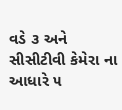વડે ૩ અને સીસીટીવી કેમેરા ના આધારે ૫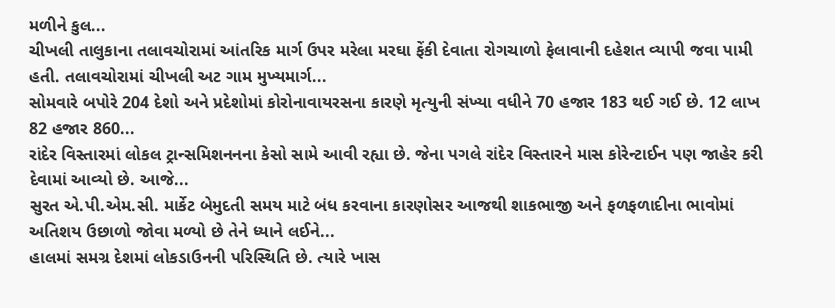મળીને કુલ...
ચીખલી તાલુકાના તલાવચોરામાં આંતરિક માર્ગ ઉપર મરેલા મરઘા ફેંકી દેવાતા રોગચાળો ફેલાવાની દહેશત વ્યાપી જવા પામી હતી. તલાવચોરામાં ચીખલી અટ ગામ મુખ્યમાર્ગ...
સોમવારે બપોરે 204 દેશો અને પ્રદેશોમાં કોરોનાવાયરસના કારણે મૃત્યુની સંખ્યા વધીને 70 હજાર 183 થઈ ગઈ છે. 12 લાખ 82 હજાર 860...
રાંદેર વિસ્તારમાં લોકલ ટ્રાન્સમિશનનના કેસો સામે આવી રહ્યા છે. જેના પગલે રાંદેર વિસ્તારને માસ કોરેન્ટાઈન પણ જાહેર કરી દેવામાં આવ્યો છે. આજે...
સુરત એ.પી.એમ.સી. માર્કેટ બેમુદતી સમય માટે બંધ કરવાના કારણોસર આજથી શાકભાજી અને ફળફળાદીના ભાવોમાં અતિશય ઉછાળો જોવા મળ્યો છે તેને ધ્યાને લઈને...
હાલમાં સમગ્ર દેશમાં લોકડાઉનની પરિસ્થિતિ છે. ત્યારે ખાસ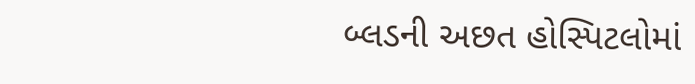બ્લડની અછત હોસ્પિટલોમાં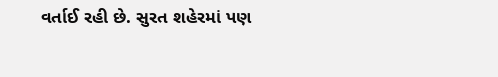વર્તાઈ રહી છે. સુરત શહેરમાં પણ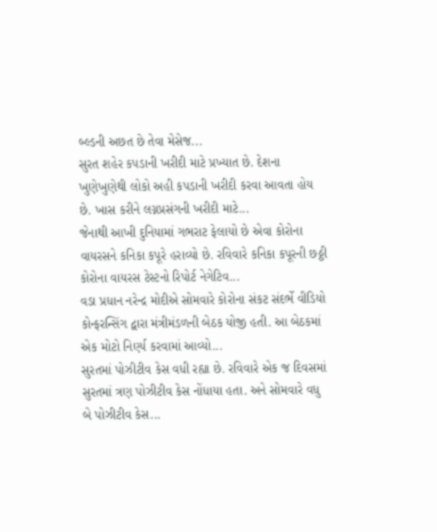બ્લ્ડની અછત છે તેવા મેસેજ...
સુરત શહેર કપડાની ખરીદી માટે પ્રખ્યાત છે. દેશના ખુણેખુણેથી લોકો અહી કપડાની ખરીદી કરવા આવતા હોય છે. ખાસ કરીને લગ્નપ્રસંગની ખરીદી માટે...
જેનાથી આખી દુનિયામાં ગભરાટ ફેલાયો છે એવા કોરોના વાયરસને કનિકા કપૂરે હરાવ્યો છે. રવિવારે કનિકા કપૂરની છઠ્ઠી કોરોના વાયરસ ટેસ્ટનો રિપોર્ટ નેગેટિવ...
વડા પ્રધાન નરેન્દ્ર મોદીએ સોમવારે કોરોના સંકટ સંદર્ભે વીડિયો કોન્ફરન્સિંગ દ્વારા મંત્રીમંડળની બેઠક યોજી હતી. આ બેઠકમાં એક મોટો નિર્ણ્ય કરવામાં આવ્યો...
સુરતમાં પોઝીટીવ કેસ વધી રહ્યા છે. રવિવારે એક જ દિવસમાં સુરતમાં ત્રણ પોઝીટીવ કેસ નોંધાયા હતા. અને સોમવારે વધુ બે પોઝીટીવ કેસ...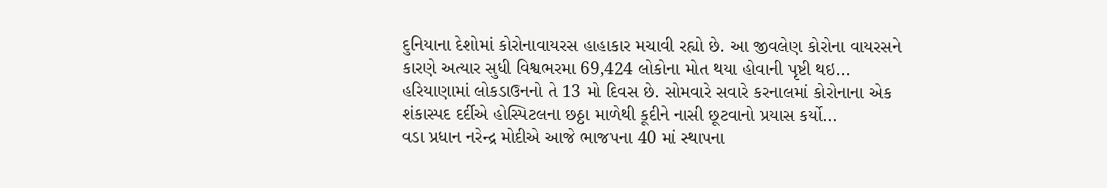દુનિયાના દેશોમાં કોરોનાવાયરસ હાહાકાર મચાવી રહ્યો છે. આ જીવલેણ કોરોના વાયરસને કારણે અત્યાર સુધી વિશ્વભરમા 69,424 લોકોના મોત થયા હોવાની પૃષ્ટી થઇ...
હરિયાણામાં લોકડાઉનનો તે 13 મો દિવસ છે. સોમવારે સવારે કરનાલમાં કોરોનાના એક શંકાસ્પદ દર્દીએ હોસ્પિટલના છઠ્ઠા માળેથી કૂદીને નાસી છૂટવાનો પ્રયાસ કર્યો...
વડા પ્રધાન નરેન્દ્ર મોદીએ આજે ભાજપના 40 માં સ્થાપના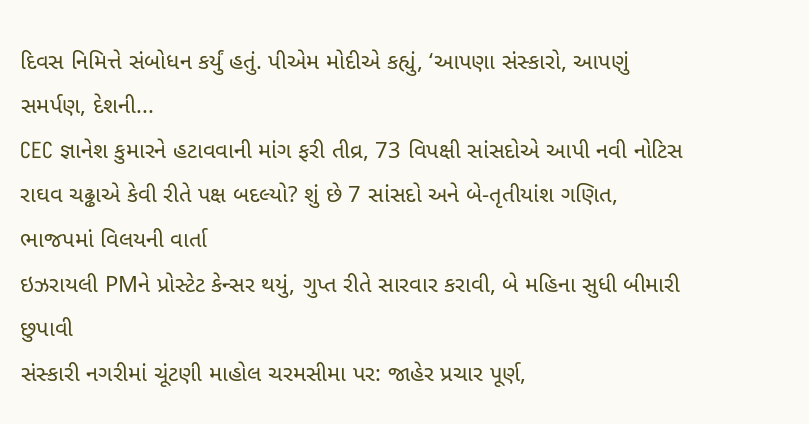દિવસ નિમિત્તે સંબોધન કર્યું હતું. પીએમ મોદીએ કહ્યું, ‘આપણા સંસ્કારો, આપણું સમર્પણ, દેશની...
CEC જ્ઞાનેશ કુમારને હટાવવાની માંગ ફરી તીવ્ર, 73 વિપક્ષી સાંસદોએ આપી નવી નોટિસ
રાઘવ ચઢ્ઢાએ કેવી રીતે પક્ષ બદલ્યો? શું છે 7 સાંસદો અને બે-તૃતીયાંશ ગણિત, ભાજપમાં વિલયની વાર્તા
ઇઝરાયલી PMને પ્રોસ્ટેટ કેન્સર થયું, ગુપ્ત રીતે સારવાર કરાવી, બે મહિના સુધી બીમારી છુપાવી
સંસ્કારી નગરીમાં ચૂંટણી માહોલ ચરમસીમા પર: જાહેર પ્રચાર પૂર્ણ,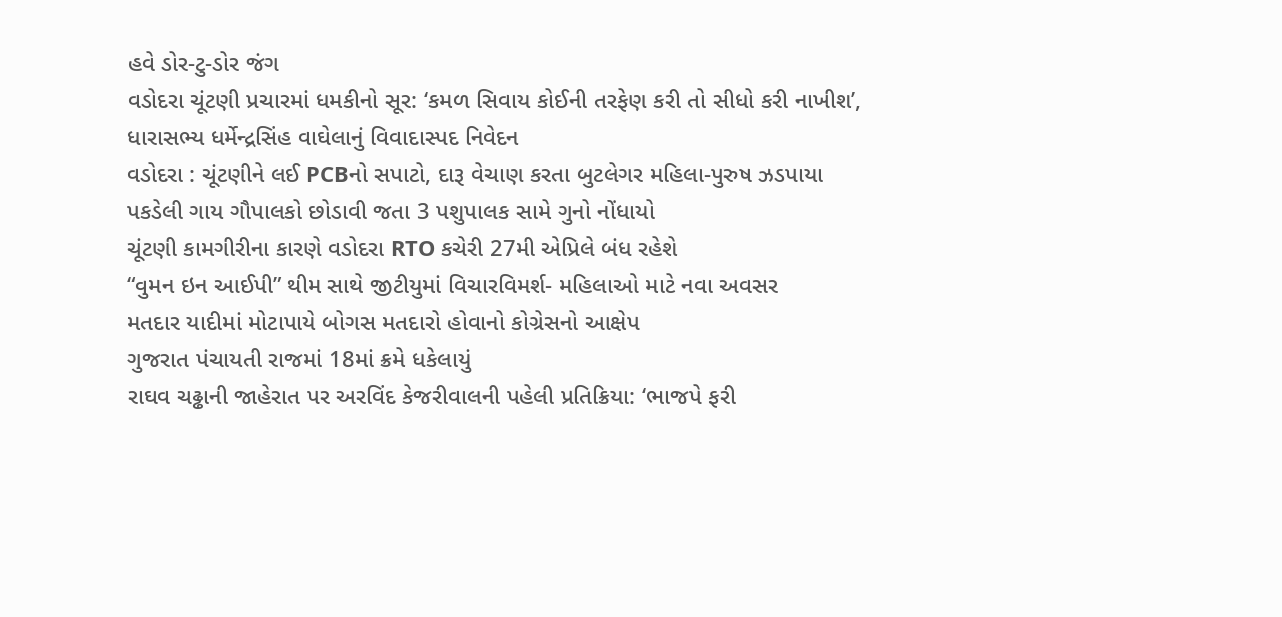હવે ડોર-ટુ-ડોર જંગ
વડોદરા ચૂંટણી પ્રચારમાં ધમકીનો સૂર: ‘કમળ સિવાય કોઈની તરફેણ કરી તો સીધો કરી નાખીશ’, ધારાસભ્ય ધર્મેન્દ્રસિંહ વાઘેલાનું વિવાદાસ્પદ નિવેદન
વડોદરા : ચૂંટણીને લઈ PCBનો સપાટો, દારૂ વેચાણ કરતા બુટલેગર મહિલા-પુરુષ ઝડપાયા
પકડેલી ગાય ગૌપાલકો છોડાવી જતા 3 પશુપાલક સામે ગુનો નોંધાયો
ચૂંટણી કામગીરીના કારણે વડોદરા RTO કચેરી 27મી એપ્રિલે બંધ રહેશે
“વુમન ઇન આઈપી” થીમ સાથે જીટીયુમાં વિચારવિમર્શ- મહિલાઓ માટે નવા અવસર
મતદાર યાદીમાં મોટાપાયે બોગસ મતદારો હોવાનો કોગ્રેસનો આક્ષેપ
ગુજરાત પંચાયતી રાજમાં 18માં ક્રમે ધકેલાયું
રાઘવ ચઢ્ઢાની જાહેરાત પર અરવિંદ કેજરીવાલની પહેલી પ્રતિક્રિયા: ‘ભાજપે ફરી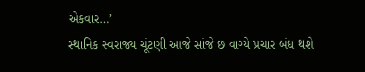એકવાર…’
સ્થાનિક સ્વરાજ્ય ચૂંટણી આજે સાંજે છ વાગ્યે પ્રચાર બંધ થશે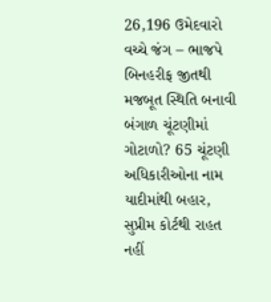26,196 ઉમેદવારો વચ્ચે જંગ – ભાજપે બિનહરીફ જીતથી મજબૂત સ્થિતિ બનાવી
બંગાળ ચૂંટણીમાં ગોટાળો? 65 ચૂંટણી અધિકારીઓના નામ યાદીમાંથી બહાર, સુપ્રીમ કોર્ટથી રાહત નહીં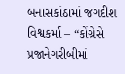બનાસકાંઠામાં જગદીશ વિશ્વકર્મા – “કોંગ્રેસે પ્રજાનેગરીબીમાં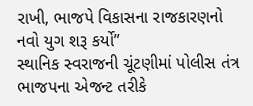રાખી, ભાજપે વિકાસના રાજકારણનો નવો યુગ શરૂ કર્યો”
સ્થાનિક સ્વરાજની ચૂંટણીમાં પોલીસ તંત્ર ભાજપના એજન્ટ તરીકે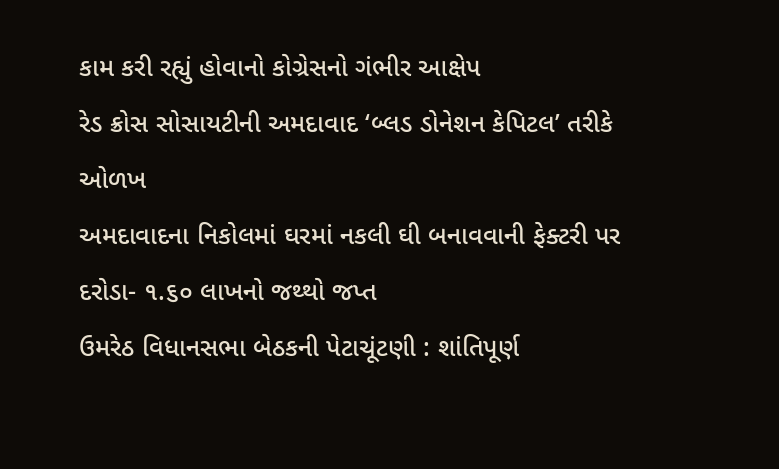કામ કરી રહ્યું હોવાનો કોગ્રેસનો ગંભીર આક્ષેપ
રેડ ક્રોસ સોસાયટીની અમદાવાદ ‘બ્લડ ડોનેશન કેપિટલ’ તરીકે ઓળખ
અમદાવાદના નિકોલમાં ઘરમાં નકલી ઘી બનાવવાની ફેક્ટરી પર દરોડા- ૧.૬૦ લાખનો જથ્થો જપ્ત
ઉમરેઠ વિધાનસભા બેઠકની પેટાચૂંટણી : શાંતિપૂર્ણ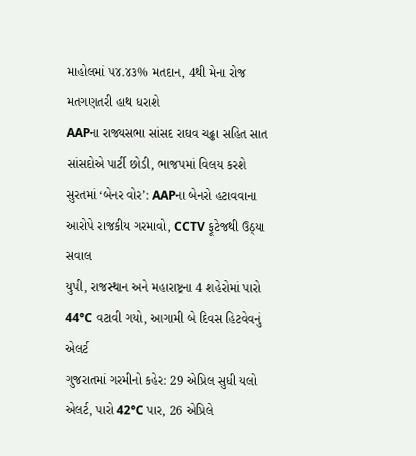માહોલમાં ૫૪.૪૩% મતદાન, 4થી મેના રોજ મતગણતરી હાથ ધરાશે
AAPના રાજ્યસભા સાંસદ રાઘવ ચઢ્ઢા સહિત સાત સાંસદોએ પાર્ટી છોડી, ભાજપમાં વિલય કરશે
સુરતમાં ‘બેનર વોર’: AAPના બેનરો હટાવવાના આરોપે રાજકીય ગરમાવો, CCTV ફૂટેજથી ઉઠ્યા સવાલ
યુપી, રાજસ્થાન અને મહારાષ્ટ્રના 4 શહેરોમાં પારો 44°C વટાવી ગયો, આગામી બે દિવસ હિટવેવનું એલર્ટ
ગુજરાતમાં ગરમીનો કહેર: 29 એપ્રિલ સુધી યલો એલર્ટ, પારો 42°C પાર, 26 એપ્રિલે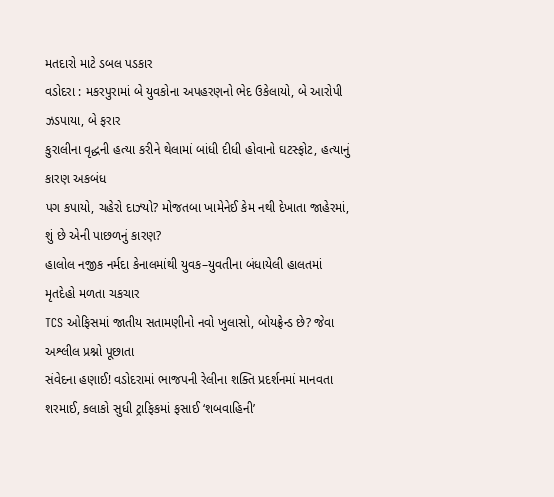મતદારો માટે ડબલ પડકાર
વડોદરા : મકરપુરામાં બે યુવકોના અપહરણનો ભેદ ઉકેલાયો, બે આરોપી ઝડપાયા, બે ફરાર
કુરાલીના વૃદ્ધની હત્યા કરીને થેલામાં બાંધી દીધી હોવાનો ઘટસ્ફોટ, હત્યાનું કારણ અકબંધ
પગ કપાયો, ચહેરો દાઝ્યો? મોજતબા ખામેનેઈ કેમ નથી દેખાતા જાહેરમાં, શું છે એની પાછળનું કારણ?
હાલોલ નજીક નર્મદા કેનાલમાંથી યુવક–યુવતીના બંધાયેલી હાલતમાં મૃતદેહો મળતા ચકચાર
TCS ઓફિસમાં જાતીય સતામણીનો નવો ખુલાસો, બોયફ્રેન્ડ છે? જેવા અશ્લીલ પ્રશ્નો પૂછાતા
સંવેદના હણાઈ! વડોદરામાં ભાજપની રેલીના શક્તિ પ્રદર્શનમાં માનવતા શરમાઈ, કલાકો સુધી ટ્રાફિકમાં ફસાઈ ‘શબવાહિની’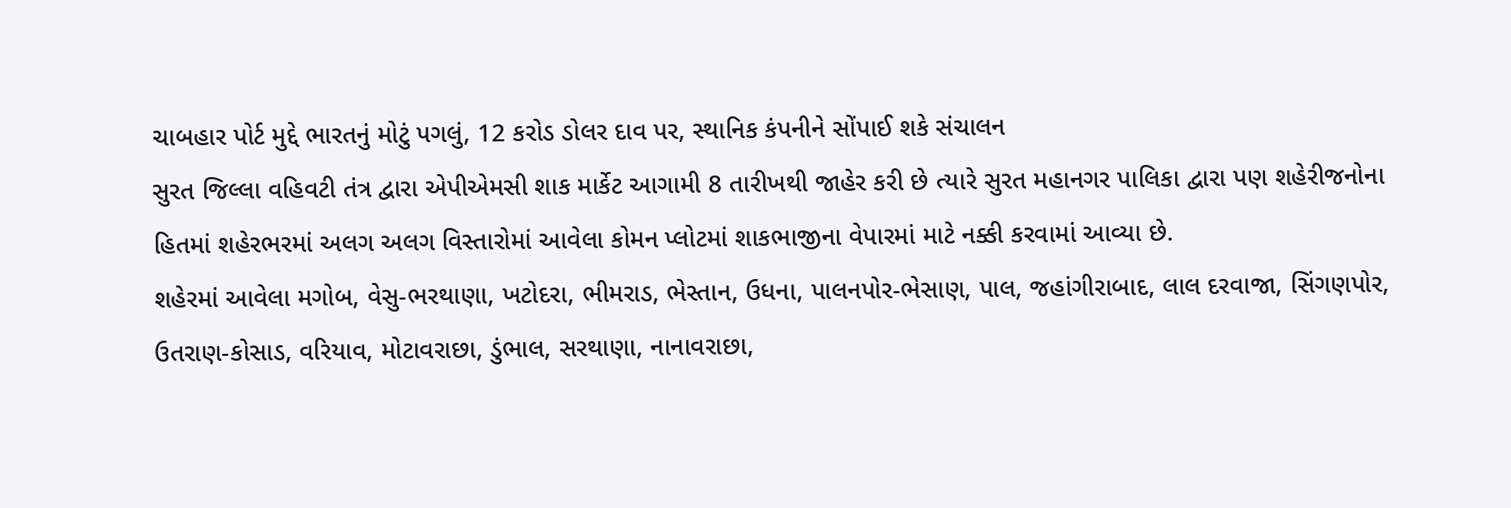ચાબહાર પોર્ટ મુદ્દે ભારતનું મોટું પગલું, 12 કરોડ ડોલર દાવ પર, સ્થાનિક કંપનીને સોંપાઈ શકે સંચાલન
સુરત જિલ્લા વહિવટી તંત્ર દ્વારા એપીએમસી શાક માર્કેટ આગામી 8 તારીખથી જાહેર કરી છે ત્યારે સુરત મહાનગર પાલિકા દ્વારા પણ શહેરીજનોના હિતમાં શહેરભરમાં અલગ અલગ વિસ્તારોમાં આવેલા કોમન પ્લોટમાં શાકભાજીના વેપારમાં માટે નક્કી કરવામાં આવ્યા છે.
શહેરમાં આવેલા મગોબ, વેસુ-ભરથાણા, ખટોદરા, ભીમરાડ, ભેસ્તાન, ઉધના, પાલનપોર-ભેસાણ, પાલ, જહાંગીરાબાદ, લાલ દરવાજા, સિંગણપોર, ઉતરાણ-કોસાડ, વરિયાવ, મોટાવરાછા, ડુંભાલ, સરથાણા, નાનાવરાછા,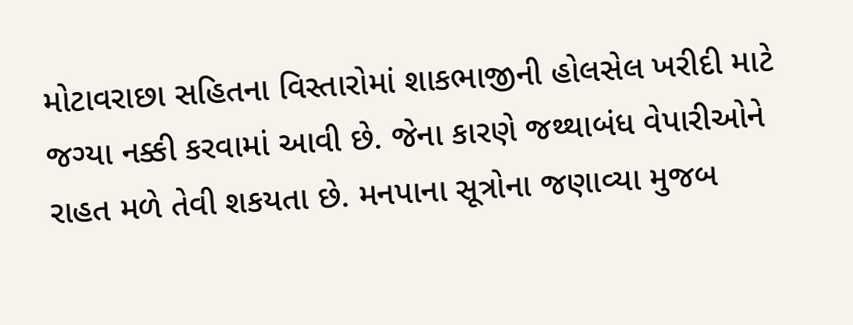મોટાવરાછા સહિતના વિસ્તારોમાં શાકભાજીની હોલસેલ ખરીદી માટે જગ્યા નક્કી કરવામાં આવી છે. જેના કારણે જથ્થાબંધ વેપારીઓને રાહત મળે તેવી શકયતા છે. મનપાના સૂત્રોના જણાવ્યા મુજબ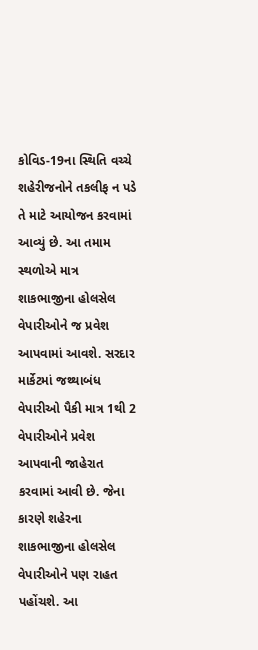કોવિડ-19ના સ્થિતિ વચ્ચે શહેરીજનોને તકલીફ ન પડે તે માટે આયોજન કરવામાં આવ્યું છે. આ તમામ સ્થળોએ માત્ર શાકભાજીના હોલસેલ વેપારીઓને જ પ્રવેશ આપવામાં આવશે. સરદાર માર્કેટમાં જથ્થાબંધ વેપારીઓ પૈકી માત્ર 1થી 2 વેપારીઓને પ્રવેશ આપવાની જાહેરાત કરવામાં આવી છે. જેના કારણે શહેરના શાકભાજીના હોલસેલ વેપારીઓને પણ રાહત પહોંચશે. આ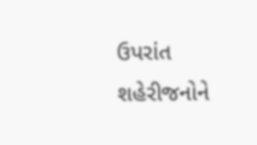ઉપરાંત શહેરીજનોને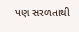પણ સરળતાથી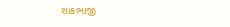શાકભાજી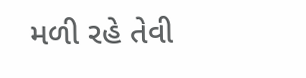મળી રહે તેવી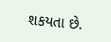શકયતા છે.